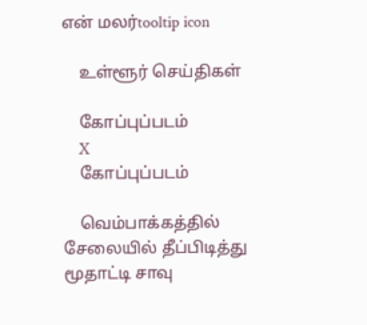என் மலர்tooltip icon

    உள்ளூர் செய்திகள்

    கோப்புப்படம்
    X
    கோப்புப்படம்

    வெம்பாக்கத்தில் சேலையில் தீப்பிடித்து மூதாட்டி சாவு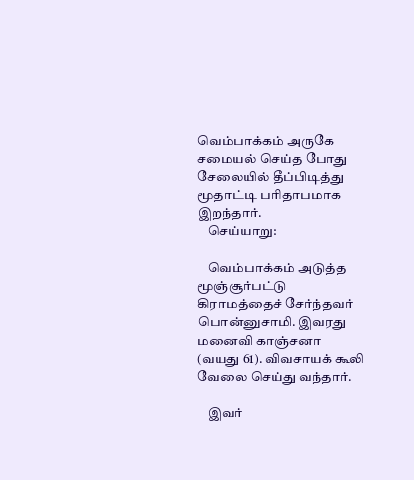வெம்பாக்கம் அருகே சமையல் செய்த போது சேலையில் தீப்பிடித்து மூதாட்டி பரிதாபமாக இறந்தார்.
    செய்யாறு:

    வெம்பாக்கம் அடுத்த மூஞ்சூர்பட்டு கிராமத்தைச் சேர்ந்தவர் பொன்னுசாமி. இவரது மனைவி காஞ்சனா (வயது 61). விவசாயக் கூலி வேலை செய்து வந்தார்.

    இவர்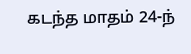கடந்த மாதம் 24-ந்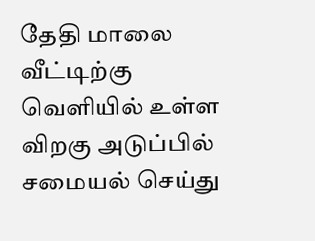தேதி மாலை வீட்டிற்கு வெளியில் உள்ள விறகு அடுப்பில் சமையல் செய்து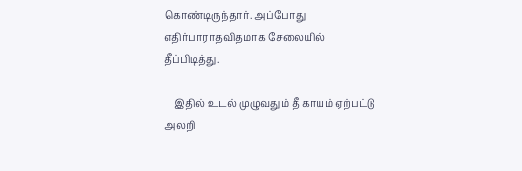கொண்டிருந்தார். அப்போது எதிர்பாராதவிதமாக சேலையில் தீப்பிடித்து.

    இதில் உடல் முழுவதும் தீ காயம் ஏற்பட்டு அலறி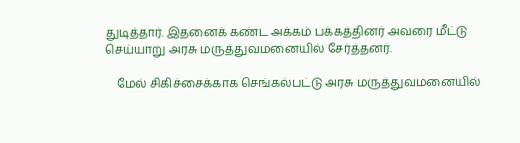துடித்தார். இதனைக் கண்ட அக்கம் பக்கத்தினர் அவரை மீட்டு செய்யாறு அரசு மருத்துவமனையில் சேர்த்தனர்.

    மேல் சிகிச்சைக்காக செங்கல்பட்டு அரசு மருத்துவமனையில்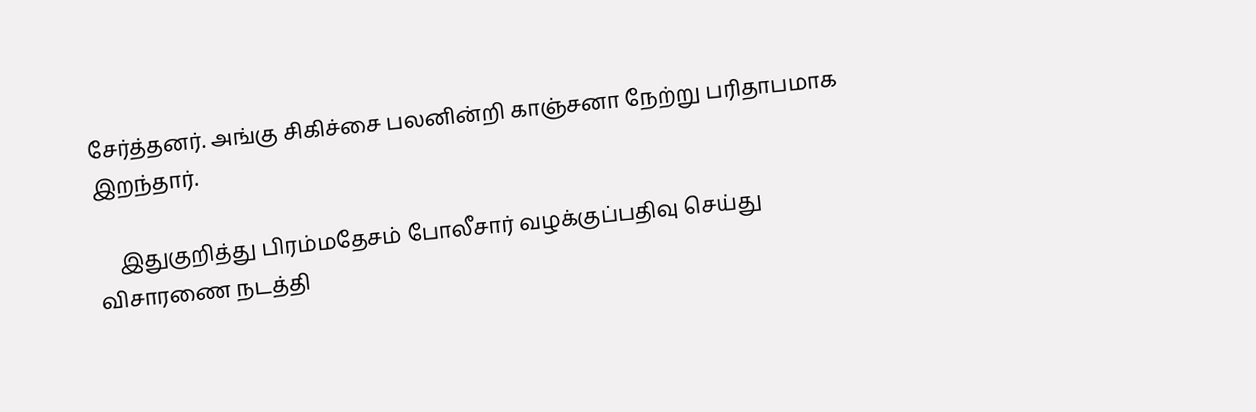சேர்த்தனர். அங்கு சிகிச்சை பலனின்றி காஞ்சனா நேற்று பரிதாபமாக இறந்தார்.

    இதுகுறித்து பிரம்மதேசம் போலீசார் வழக்குப்பதிவு செய்து விசாரணை நடத்தி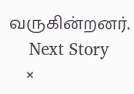வருகின்றனர்.
    Next Story
    ×